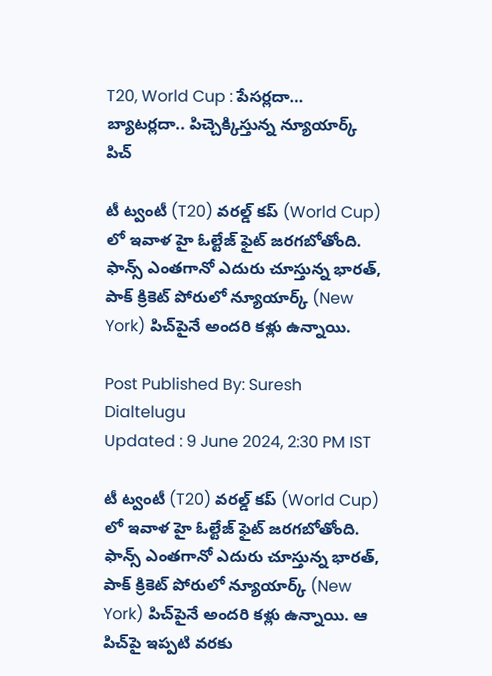T20, World Cup : పేసర్లదా… బ్యాటర్లదా.. పిచ్చెక్కిస్తున్న న్యూయార్క్ పిచ్

టీ ట్వంటీ (T20) వరల్డ్ కప్ (World Cup) లో ఇవాళ హై ఓల్టేజ్ ఫైట్ జరగబోతోంది. ఫాన్స్ ఎంతగానో ఎదురు చూస్తున్న భారత్, పాక్ క్రికెట్ పోరులో న్యూయార్క్ (New York) పిచ్‍పైనే అందరి కళ్లు ఉన్నాయి.

Post Published By: Suresh Dialtelugu
Updated : 9 June 2024, 2:30 PM IST

టీ ట్వంటీ (T20) వరల్డ్ కప్ (World Cup) లో ఇవాళ హై ఓల్టేజ్ ఫైట్ జరగబోతోంది. ఫాన్స్ ఎంతగానో ఎదురు చూస్తున్న భారత్, పాక్ క్రికెట్ పోరులో న్యూయార్క్ (New York) పిచ్‍పైనే అందరి కళ్లు ఉన్నాయి. ఆ పిచ్‍పై ఇప్పటి వరకు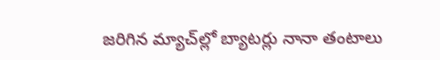జరిగిన మ్యాచ్‍ల్లో బ్యాటర్లు నానా తంటాలు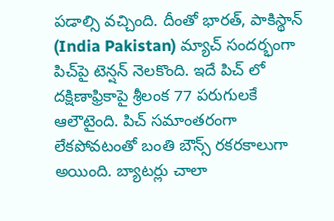పడాల్సి వచ్చింది. దీంతో భారత్, పాకిస్థాన్ (India Pakistan) మ్యాచ్ సందర్భంగా పిచ్‍పై టెన్షన్ నెలకొంది. ఇదే పిచ్ లో దక్షిణాఫ్రికాపై శ్రీలంక 77 పరుగులకే ఆలౌటైంది. పిచ్ సమాంతరంగా లేకపోవటంతో బంతి బౌన్స్ రకరకాలుగా అయింది. బ్యాటర్లు చాలా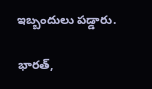ఇబ్బందులు పడ్డారు.

భారత్,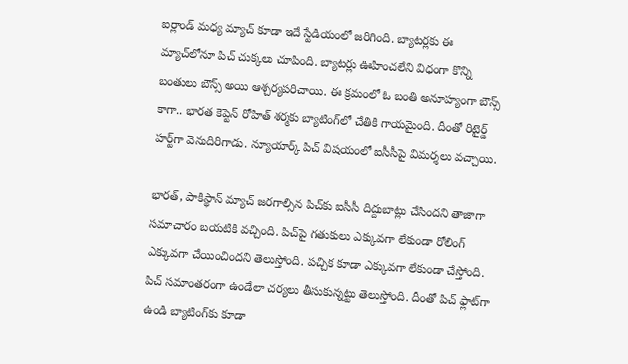ఐర్లాండ్ మధ్య మ్యాచ్ కూడా ఇదే స్టేడియంలో జరిగింది. బ్యాటర్లకు ఈ మ్యాచ్‍లోనూ పిచ్ చుక్కలు చూపింది. బ్యాటర్లు ఊహించలేని విధంగా కొన్ని బంతులు బౌన్స్ అయి ఆశ్చర్యపరిచాయి. ఈ క్రమంలో ఓ బంతి అనూహ్యంగా బౌన్స్ కాగా.. భారత కెప్టెన్ రోహిత్ శర్మకు బ్యాటింగ్‍లో చేతికి గాయమైంది. దీంతో రిటైర్డ్ హర్ట్‌గా వెనుదిరిగాడు. న్యూయార్క్ పిచ్ విషయంలో ఐసీసీపై విమర్శలు వచ్చాయి.

భారత్, పాకిస్థాన్ మ్యాచ్ జరగాల్సిన పిచ్‍కు ఐసీసీ దిద్దుబాట్లు చేసిందని తాజాగా సమాచారం బయటికి వచ్చింది. పిచ్‍పై గతుకులు ఎక్కువగా లేకుండా రోలింగ్ ఎక్కువగా చేయించిందని తెలుస్తోంది. పచ్చిక కూడా ఎక్కువగా లేకుండా చేస్తోంది. పిచ్‍ సమాంతరంగా ఉండేలా చర్యలు తీసుకున్నట్టు తెలుస్తోంది. దీంతో పిచ్‍ ఫ్లాట్‍గా ఉండి బ్యాటింగ్‍కు కూడా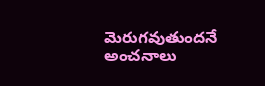మెరుగవుతుందనే అంచనాలు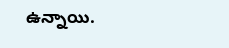ఉన్నాయి.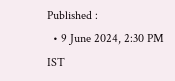Published :
  • 9 June 2024, 2:30 PM IST